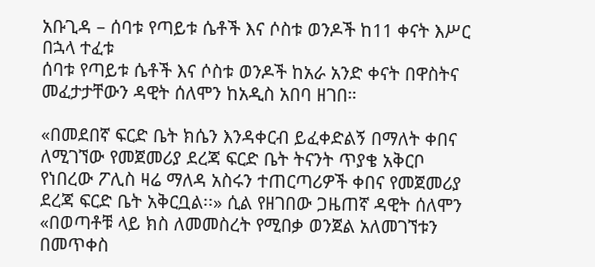አቡጊዳ – ሰባቱ የጣይቱ ሴቶች እና ሶስቱ ወንዶች ከ11 ቀናት እሥር በኋላ ተፈቱ
ሰባቱ የጣይቱ ሴቶች እና ሶስቱ ወንዶች ከአራ አንድ ቀናት በዋስትና መፈታታቸውን ዳዊት ሰለሞን ከአዲስ አበባ ዘገበ።

«በመደበኛ ፍርድ ቤት ክሴን እንዳቀርብ ይፈቀድልኝ በማለት ቀበና ለሚገኘው የመጀመሪያ ደረጃ ፍርድ ቤት ትናንት ጥያቄ አቅርቦ የነበረው ፖሊስ ዛሬ ማለዳ አስሩን ተጠርጣሪዎች ቀበና የመጀመሪያ ደረጃ ፍርድ ቤት አቅርቧል፡፡» ሲል የዘገበው ጋዜጠኛ ዳዊት ሰለሞን «በወጣቶቹ ላይ ክስ ለመመስረት የሚበቃ ወንጀል አለመገኘቱን በመጥቀስ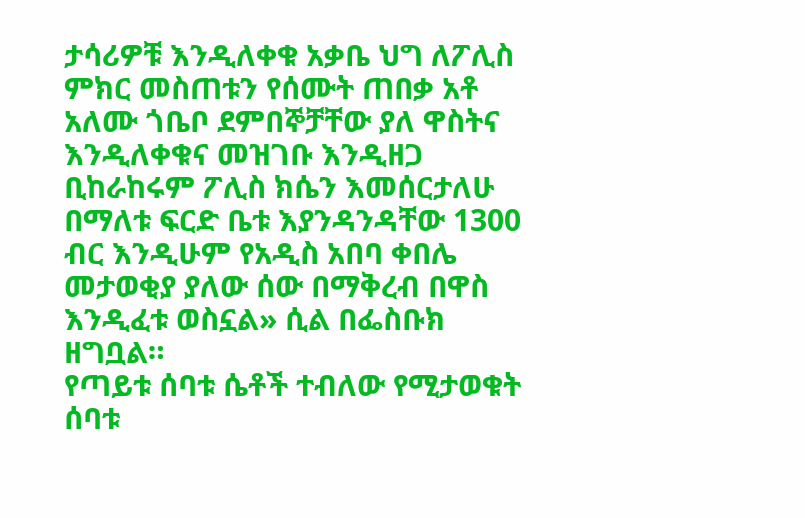ታሳሪዎቹ እንዲለቀቁ አቃቤ ህግ ለፖሊስ ምክር መስጠቱን የሰሙት ጠበቃ አቶ አለሙ ጎቤቦ ደምበኞቻቸው ያለ ዋስትና እንዲለቀቁና መዝገቡ እንዲዘጋ ቢከራከሩም ፖሊስ ክሴን እመሰርታለሁ በማለቱ ፍርድ ቤቱ እያንዳንዳቸው 1300 ብር እንዲሁም የአዲስ አበባ ቀበሌ መታወቂያ ያለው ሰው በማቅረብ በዋስ እንዲፈቱ ወስኗል» ሲል በፌስቡክ ዘግቧል።
የጣይቱ ሰባቱ ሴቶች ተብለው የሚታወቁት ሰባቱ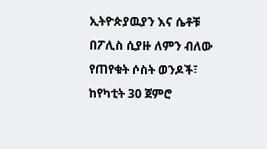ኢትዮጵያዉያን እና ሴቶቹ በፖሊስ ሲያዙ ለምን ብለው የጠየቁት ሶስት ወንዶች፣ ከየካቲት 30 ጀምሮ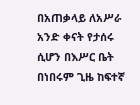በአጠቃላይ ለአሥራ አንድ ቀናት የታሰሩ ሲሆን በእሥር ቤት በነበሩም ጊዜ ከፍተኛ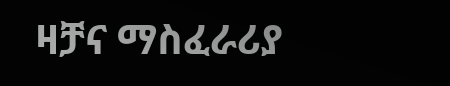ዛቻና ማስፈራሪያ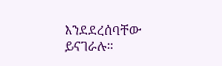እንደደረሰባቸው ይናገራሉ።